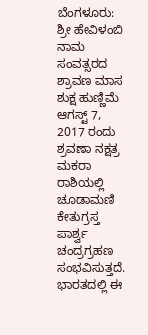ಬೆಂಗಳೂರು: ಶ್ರೀ ಹೇವಿಳಂಬಿ ನಾಮ ಸಂವತ್ಸರದ ಶ್ರಾವಣ ಮಾಸ ಶುಕ್ಷ ಹುಣ್ಣಿಮೆ ಆಗಸ್ಟ್ 7, 2017 ರಂದು ಶ್ರವಣಾ ನಕ್ಷತ್ರ ಮಕರಾ ರಾಶಿಯಲ್ಲಿ ಚೂಡಾಮಣಿ ಕೇತುಗ್ರಸ್ತ ಪಾರ್ಶ್ವ ಚಂದ್ರಗ್ರಹಣ ಸಂಭವಿಸುತ್ತದೆ. ಭಾರತದಲ್ಲಿ ಈ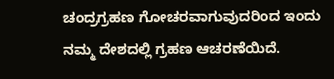ಚಂದ್ರಗ್ರಹಣ ಗೋಚರವಾಗುವುದರಿಂದ ಇಂದು ನಮ್ಮ ದೇಶದಲ್ಲಿ ಗ್ರಹಣ ಆಚರಣೆಯಿದೆ.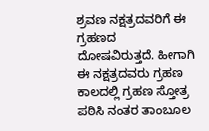ಶ್ರವಣ ನಕ್ಷತ್ರದವರಿಗೆ ಈ ಗ್ರಹಣದ ದೋಷವಿರುತ್ತದೆ. ಹೀಗಾಗಿ ಈ ನಕ್ಷತ್ರದವರು ಗ್ರಹಣ ಕಾಲದಲ್ಲಿ ಗ್ರಹಣ ಸ್ತೋತ್ರ ಪಠಿಸಿ ನಂತರ ತಾಂಬೂಲ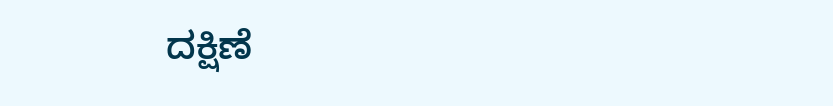ದಕ್ಷಿಣೆ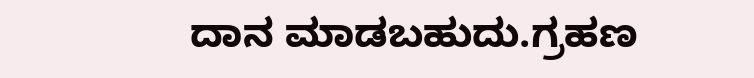ದಾನ ಮಾಡಬಹುದು.ಗ್ರಹಣ